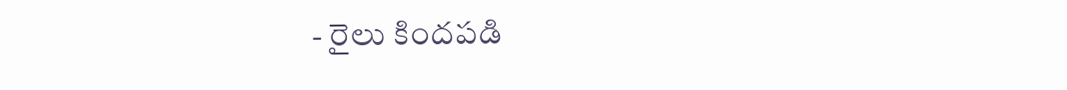- రైలు కిందపడి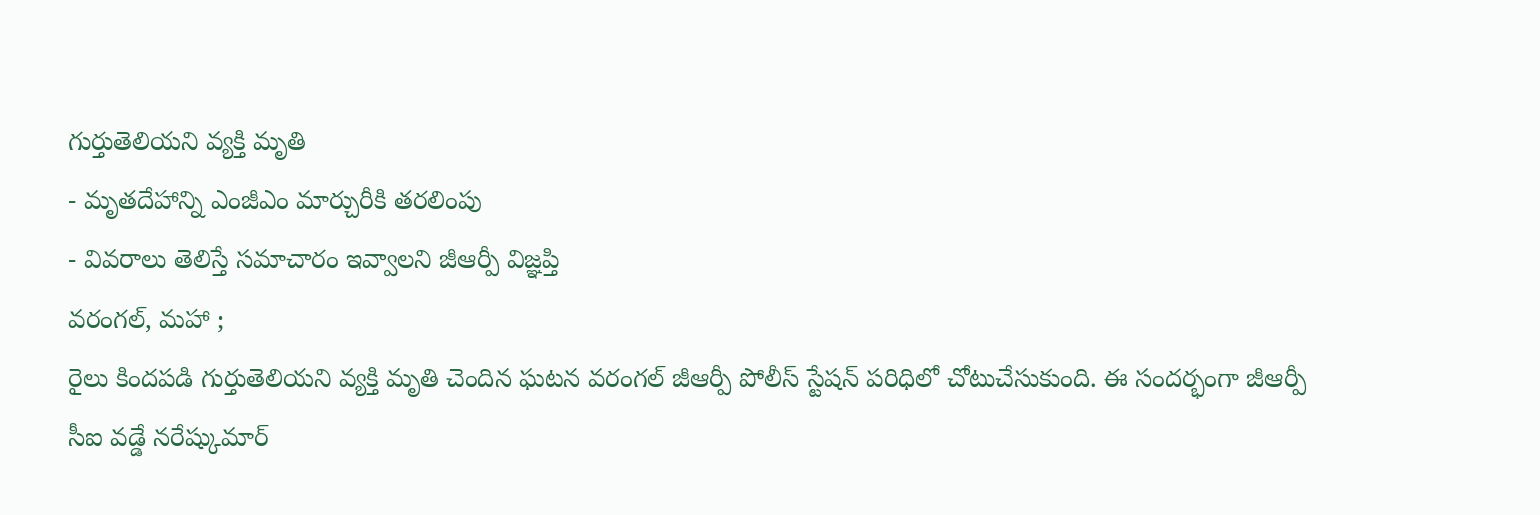గుర్తుతెలియని వ్యక్తి మృతి
- మృతదేహాన్ని ఎంజీఎం మార్చురీకి తరలింపు
- వివరాలు తెలిస్తే సమాచారం ఇవ్వాలని జీఆర్పీ విజ్ఞప్తి
వరంగల్, మహా ;
రైలు కిందపడి గుర్తుతెలియని వ్యక్తి మృతి చెందిన ఘటన వరంగల్ జీఆర్పీ పోలీస్ స్టేషన్ పరిధిలో చోటుచేసుకుంది. ఈ సందర్భంగా జీఆర్పీ సీఐ వడ్డే నరేష్కుమార్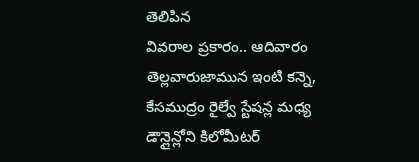తెలిపిన
వివరాల ప్రకారం.. ఆదివారం తెల్లవారుజామున ఇంటి కన్నె, కేసముద్రం రైల్వే స్టేషన్ల మధ్య డౌన్లైన్లోని కిలోమీటర్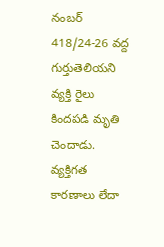నంబర్ 418/24-26 వద్ద గుర్తుతెలియని వ్యక్తి రైలు కిందపడి మృతి చెందాడు. వ్యక్తిగత కారణాలు లేదా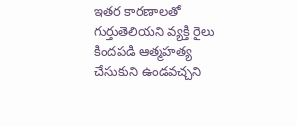ఇతర కారణాలతో గుర్తుతెలియని వ్యక్తి రైలు కిందపడి ఆత్మహత్య చేసుకుని ఉండవచ్చని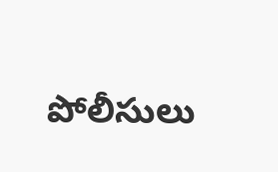పోలీసులు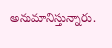అనుమానిస్తున్నారు.